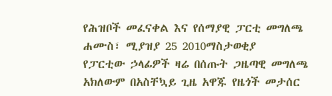የሕዝቦች መፈናቀል እና የሰማያዊ ፓርቲ መግለጫ
ሐሙስ፣ ሚያዝያ 25 2010ማስታወቂያ
የፓርቲው ኃላፊዎች ዛሬ በሰጡት ጋዜጣዊ መግለጫ አክለውም በአስቸኳይ ጊዜ አዋጁ የዜጎች መታሰር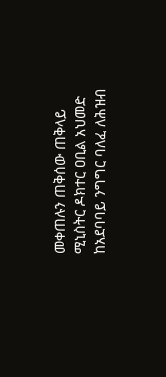መቀጠሉን ጠቅሰው ጠቅላይ ሚኒስትር ዶክተር ዐቢል አህመድ ከአደባባይ ንግግር ባለፈ ለሕዝብ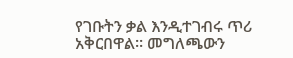የገቡትን ቃል እንዲተገብሩ ጥሪ አቅርበዋል። መግለጫውን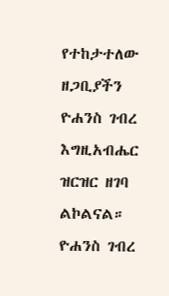የተከታተለው ዘጋቢያችን ዮሐንስ ገብረ እግዚአብሔር ዝርዝር ዘገባ ልኮልናል።
ዮሐንስ ገብረ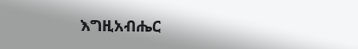እግዚአብሔር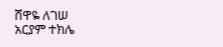ሸዋዬ ለገሠ
አርያም ተክሌ